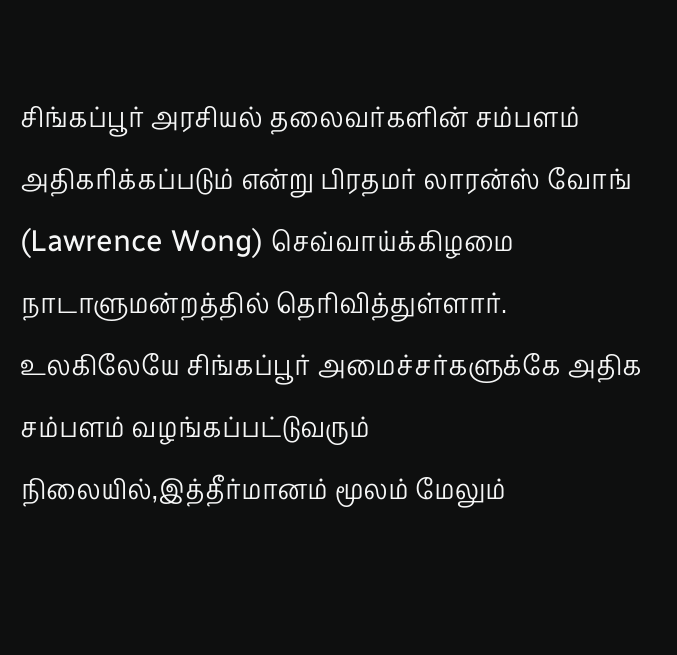சிங்கப்பூர் அரசியல் தலைவர்களின் சம்பளம் அதிகரிக்கப்படும் என்று பிரதமர் லாரன்ஸ் வோங் (Lawrence Wong) செவ்வாய்க்கிழமை நாடாளுமன்றத்தில் தெரிவித்துள்ளார்.
உலகிலேயே சிங்கப்பூர் அமைச்சர்களுக்கே அதிக சம்பளம் வழங்கப்பட்டுவரும் நிலையில்,இத்தீர்மானம் மூலம் மேலும்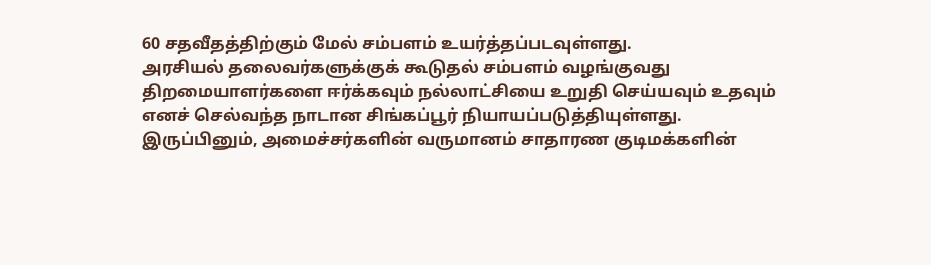60 சதவீதத்திற்கும் மேல் சம்பளம் உயர்த்தப்படவுள்ளது.
அரசியல் தலைவர்களுக்குக் கூடுதல் சம்பளம் வழங்குவது திறமையாளர்களை ஈர்க்கவும் நல்லாட்சியை உறுதி செய்யவும் உதவும் எனச் செல்வந்த நாடான சிங்கப்பூர் நியாயப்படுத்தியுள்ளது.
இருப்பினும், அமைச்சர்களின் வருமானம் சாதாரண குடிமக்களின்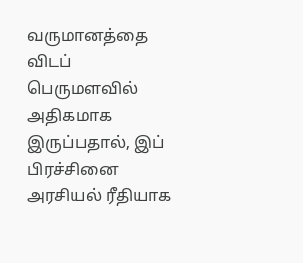வருமானத்தை விடப் பெருமளவில் அதிகமாக இருப்பதால், இப் பிரச்சினை அரசியல் ரீதியாக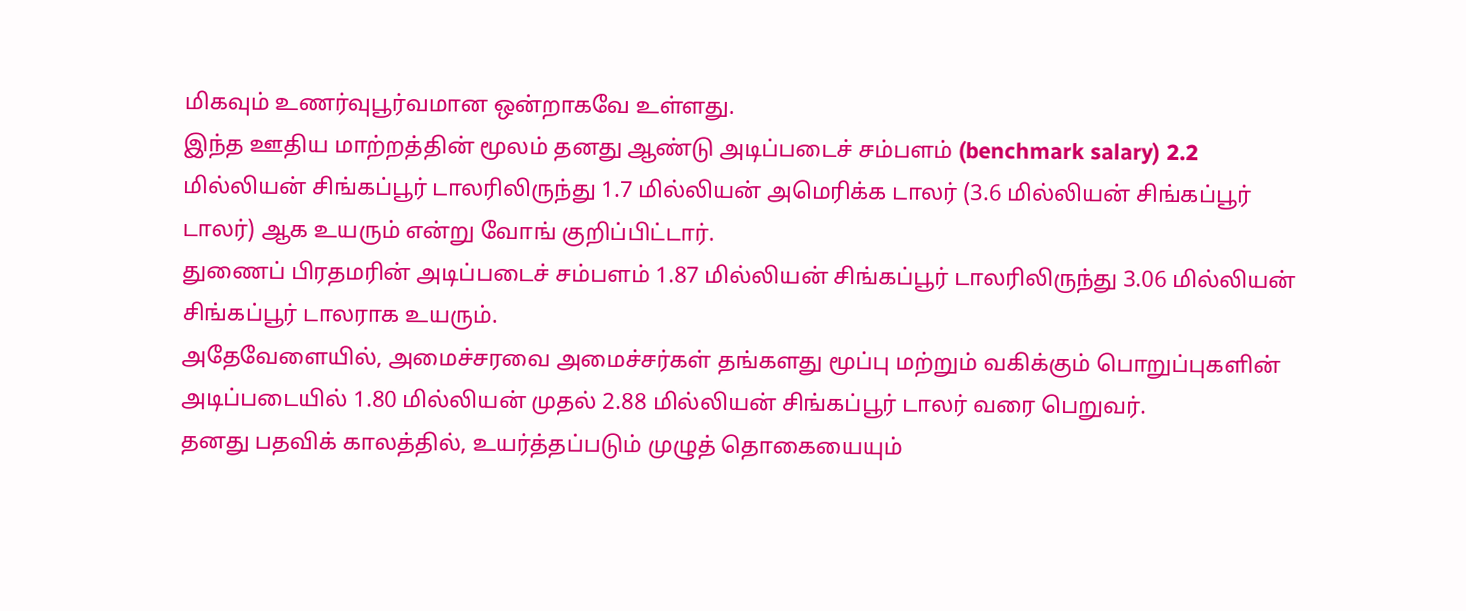மிகவும் உணர்வுபூர்வமான ஒன்றாகவே உள்ளது.
இந்த ஊதிய மாற்றத்தின் மூலம் தனது ஆண்டு அடிப்படைச் சம்பளம் (benchmark salary) 2.2 மில்லியன் சிங்கப்பூர் டாலரிலிருந்து 1.7 மில்லியன் அமெரிக்க டாலர் (3.6 மில்லியன் சிங்கப்பூர் டாலர்) ஆக உயரும் என்று வோங் குறிப்பிட்டார்.
துணைப் பிரதமரின் அடிப்படைச் சம்பளம் 1.87 மில்லியன் சிங்கப்பூர் டாலரிலிருந்து 3.06 மில்லியன் சிங்கப்பூர் டாலராக உயரும்.
அதேவேளையில், அமைச்சரவை அமைச்சர்கள் தங்களது மூப்பு மற்றும் வகிக்கும் பொறுப்புகளின் அடிப்படையில் 1.80 மில்லியன் முதல் 2.88 மில்லியன் சிங்கப்பூர் டாலர் வரை பெறுவர்.
தனது பதவிக் காலத்தில், உயர்த்தப்படும் முழுத் தொகையையும்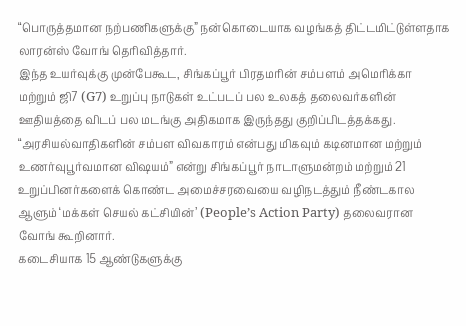“பொருத்தமான நற்பணிகளுக்கு” நன்கொடையாக வழங்கத் திட்டமிட்டுள்ளதாக லாரன்ஸ் வோங் தெரிவித்தார்.
இந்த உயர்வுக்கு முன்பேகூட, சிங்கப்பூர் பிரதமரின் சம்பளம் அமெரிக்கா மற்றும் ஜி7 (G7) உறுப்பு நாடுகள் உட்படப் பல உலகத் தலைவர்களின் ஊதியத்தை விடப் பல மடங்கு அதிகமாக இருந்தது குறிப்பிடத்தக்கது.
“அரசியல்வாதிகளின் சம்பள விவகாரம் என்பது மிகவும் கடினமான மற்றும் உணர்வுபூர்வமான விஷயம்” என்று சிங்கப்பூர் நாடாளுமன்றம் மற்றும் 21 உறுப்பினர்களைக் கொண்ட அமைச்சரவையை வழிநடத்தும் நீண்டகால ஆளும் ‘மக்கள் செயல் கட்சியின்’ (People’s Action Party) தலைவரான வோங் கூறினார்.
கடைசியாக 15 ஆண்டுகளுக்கு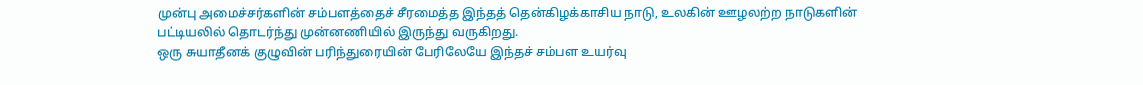முன்பு அமைச்சர்களின் சம்பளத்தைச் சீரமைத்த இந்தத் தென்கிழக்காசிய நாடு, உலகின் ஊழலற்ற நாடுகளின் பட்டியலில் தொடர்ந்து முன்னணியில் இருந்து வருகிறது.
ஒரு சுயாதீனக் குழுவின் பரிந்துரையின் பேரிலேயே இந்தச் சம்பள உயர்வு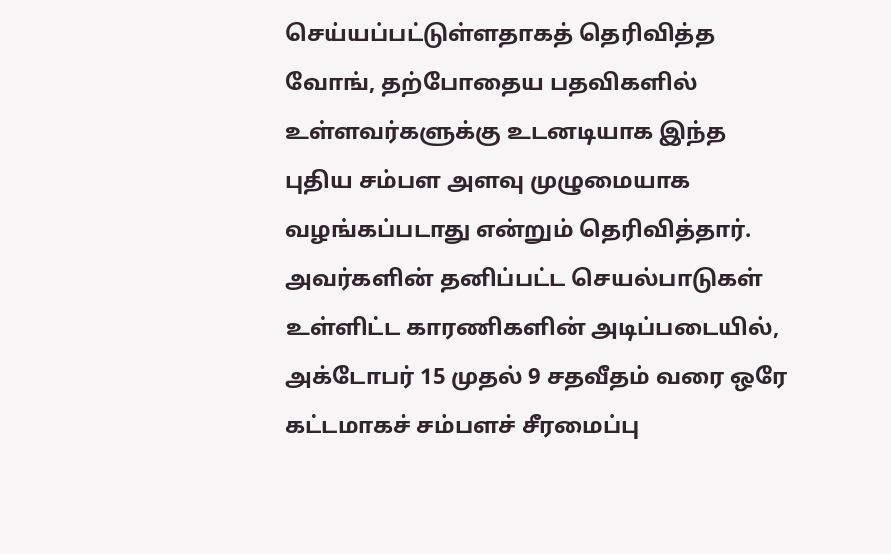செய்யப்பட்டுள்ளதாகத் தெரிவித்த வோங், தற்போதைய பதவிகளில் உள்ளவர்களுக்கு உடனடியாக இந்த புதிய சம்பள அளவு முழுமையாக வழங்கப்படாது என்றும் தெரிவித்தார்.
அவர்களின் தனிப்பட்ட செயல்பாடுகள் உள்ளிட்ட காரணிகளின் அடிப்படையில், அக்டோபர் 15 முதல் 9 சதவீதம் வரை ஒரே கட்டமாகச் சம்பளச் சீரமைப்பு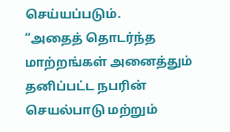செய்யப்படும்.
“அதைத் தொடர்ந்த மாற்றங்கள் அனைத்தும் தனிப்பட்ட நபரின் செயல்பாடு மற்றும்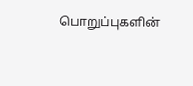பொறுப்புகளின்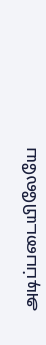அடிப்படையிலேயே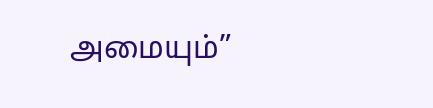அமையும்”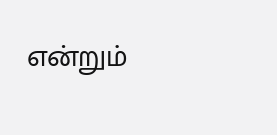என்றும்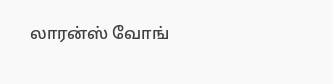லாரன்ஸ் வோங்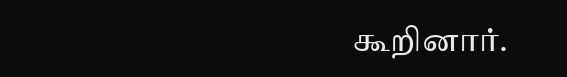கூறினார்.